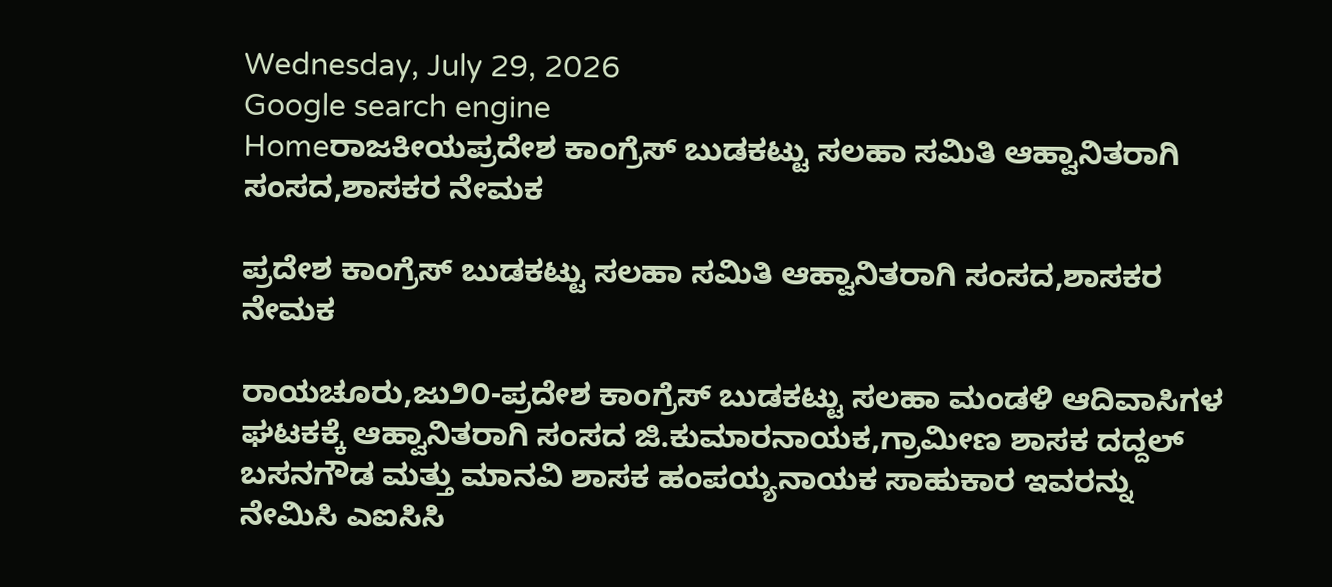Wednesday, July 29, 2026
Google search engine
Homeರಾಜಕೀಯಪ್ರದೇಶ ಕಾಂಗ್ರೆಸ್ ಬುಡಕಟ್ಟು ಸಲಹಾ ಸಮಿತಿ ಆಹ್ವಾನಿತರಾಗಿ ಸಂಸದ,ಶಾಸಕರ ನೇಮಕ

ಪ್ರದೇಶ ಕಾಂಗ್ರೆಸ್ ಬುಡಕಟ್ಟು ಸಲಹಾ ಸಮಿತಿ ಆಹ್ವಾನಿತರಾಗಿ ಸಂಸದ,ಶಾಸಕರ ನೇಮಕ

ರಾಯಚೂರು,ಜು‌೨೦-ಪ್ರದೇಶ ಕಾಂಗ್ರೆಸ್ ಬುಡಕಟ್ಟು ಸಲಹಾ ಮಂಡಳಿ ಆದಿವಾಸಿಗಳ ಘಟಕಕ್ಕೆ ಆಹ್ವಾನಿತರಾಗಿ ಸಂಸದ ಜಿ.ಕುಮಾರನಾಯಕ,ಗ್ರಾಮೀಣ ಶಾಸಕ ದದ್ದಲ್ ಬಸನಗೌಡ ಮತ್ತು ಮಾನವಿ ಶಾಸಕ ಹಂಪಯ್ಯನಾಯಕ ಸಾಹುಕಾರ ಇವರನ್ನು ನೇಮಿಸಿ ಎಐಸಿಸಿ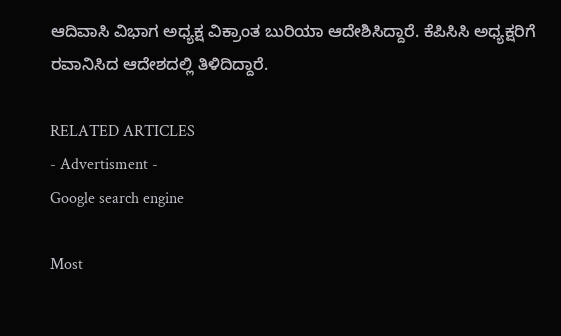ಆದಿವಾಸಿ ವಿಭಾಗ ಅಧ್ಯಕ್ಷ ವಿಕ್ರಾಂತ ಬುರಿಯಾ ಆದೇಶಿಸಿದ್ದಾರೆ. ಕೆಪಿಸಿಸಿ ಅಧ್ಯಕ್ಷರಿಗೆ ರವಾನಿಸಿದ ಆದೇಶದಲ್ಲಿ ತಿಳಿದಿದ್ದಾರೆ.

RELATED ARTICLES
- Advertisment -
Google search engine

Most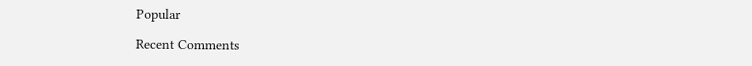Popular

Recent Comments